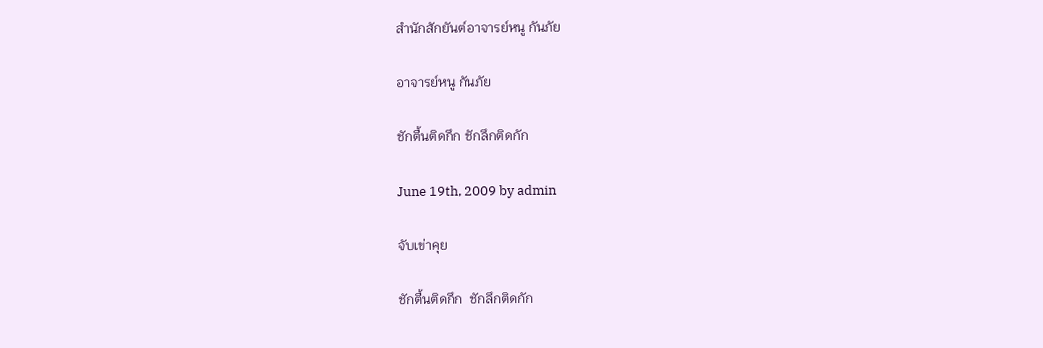สำนักสักยันต์อาจารย์หนู กันภัย

อาจารย์หนู กันภัย

ชักตื้นติดกึก ชักลึกติดกัก

June 19th, 2009 by admin

จับเข่าคุย

ชักตื้นติดกึก  ชักลึกติดกัก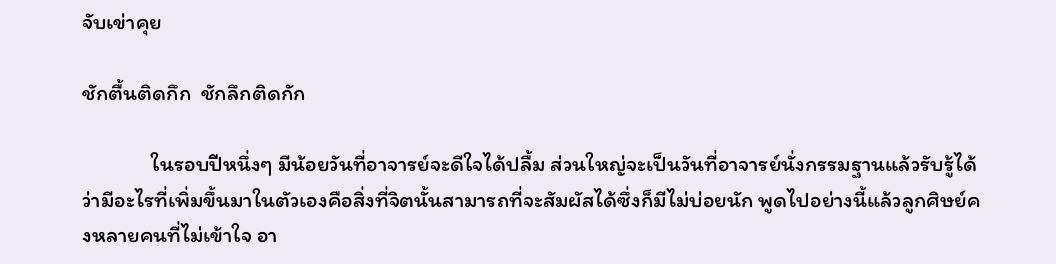จับเข่าคุย

ชักตื้นติดกึก  ชักลึกติดกัก

              ในรอบปีหนึ่งๆ มีน้อยวันที่อาจารย์จะดีใจได้ปลื้ม ส่วนใหญ่จะเป็นวันที่อาจารย์นั่งกรรมฐานแล้วรับรู้ได้ว่ามีอะไรที่เพิ่มขึ้นมาในตัวเองคือสิ่งที่จิตนั้นสามารถที่จะสัมผัสได้ซึ่งก็มีไม่บ่อยนัก พูดไปอย่างนี้แล้วลูกศิษย์คงหลายคนที่ไม่เข้าใจ อา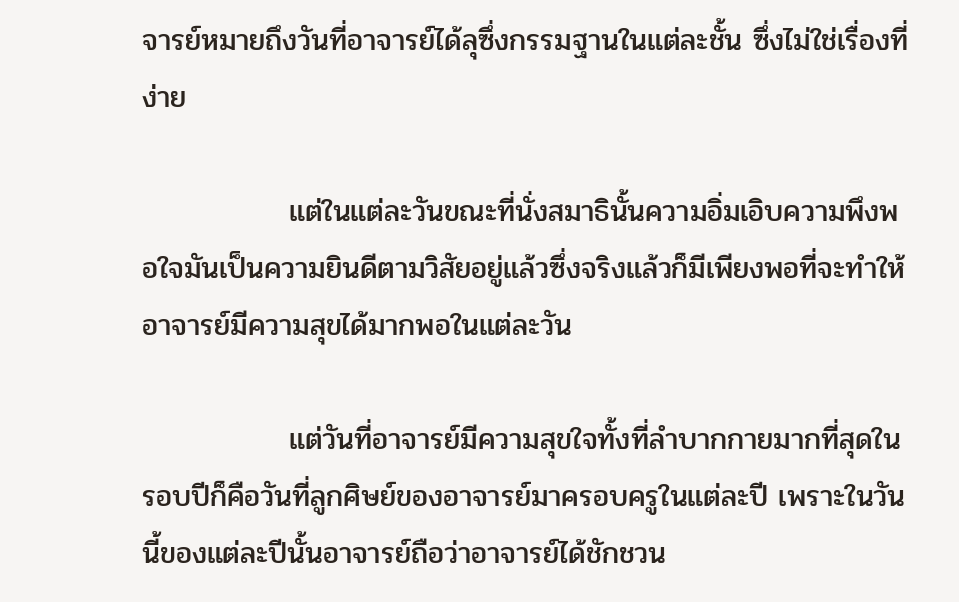จารย์หมายถึงวันที่อาจารย์ได้ลุซึ่งกรรมฐานในแต่ละชั้น ซึ่งไม่ใช่เรื่องที่ง่าย

              แต่ในแต่ละวันขณะที่นั่งสมาธินั้นความอิ่มเอิบความพึงพอใจมันเป็นความยินดีตามวิสัยอยู่แล้วซึ่งจริงแล้วก็มีเพียงพอที่จะทำให้อาจารย์มีความสุขได้มากพอในแต่ละวัน

              แต่วันที่อาจารย์มีความสุขใจทั้งที่ลำบากกายมากที่สุดในรอบปีก็คือวันที่ลูกศิษย์ของอาจารย์มาครอบครูในแต่ละปี เพราะในวันนี้ของแต่ละปีนั้นอาจารย์ถือว่าอาจารย์ได้ชักชวน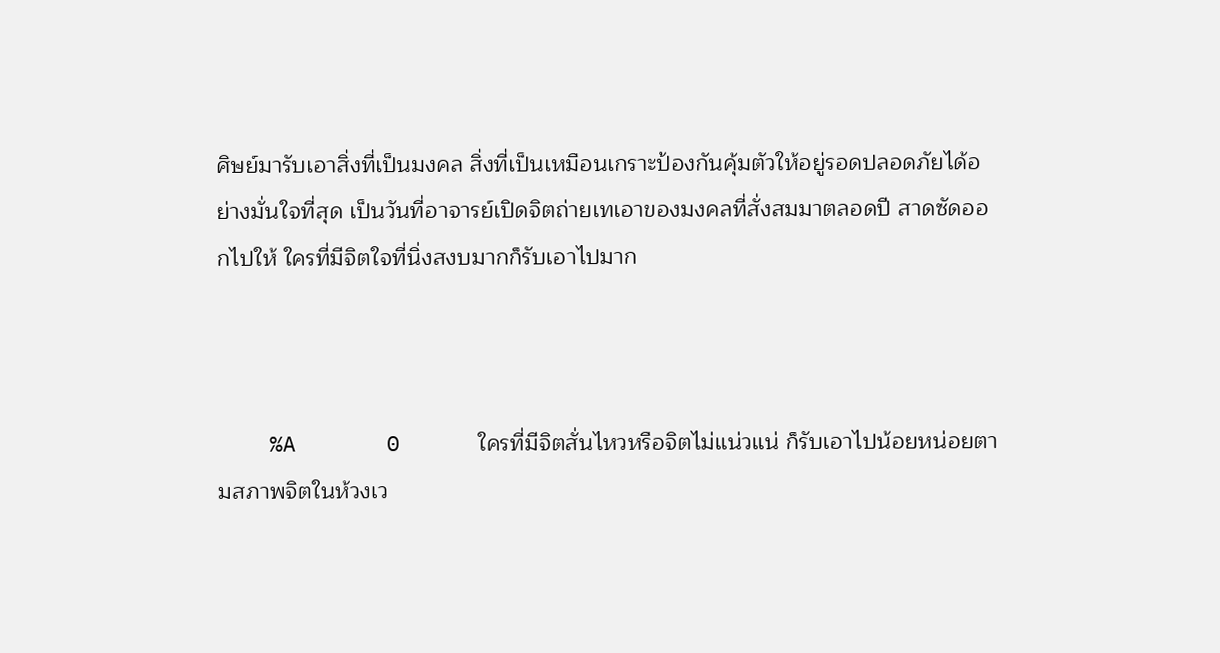ศิษย์มารับเอาสิ่งที่เป็นมงคล สิ่งที่เป็นเหมือนเกราะป้องกันคุ้มตัวให้อยู่รอดปลอดภัยได้อย่างมั่นใจที่สุด เป็นวันที่อาจารย์เปิดจิตถ่ายเทเอาของมงคลที่สั่งสมมาตลอดปี สาดซัดออกไปให้ ใครที่มีจิตใจที่นิ่งสงบมากก็รับเอาไปมาก



    %A       0      ใครที่มีจิตสั่นไหวหรือจิตไม่แน่วแน่ ก็รับเอาไปน้อยหน่อยตามสภาพจิตในห้วงเว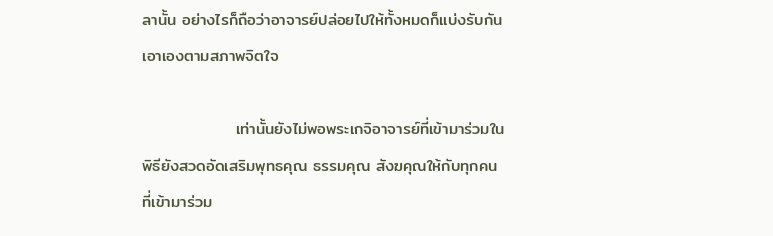ลานั้น อย่างไรก็ถือว่าอาจารย์ปล่อยไปให้ทั้งหมดก็แบ่งรับกันเอาเองตามสภาพจิตใจ

                เท่านั้นยังไม่พอพระเกจิอาจารย์ที่เข้ามาร่วมในพิธียังสวดอัดเสริมพุทธคุณ ธรรมคุณ สังฆคุณให้กับทุกคนที่เข้ามาร่วม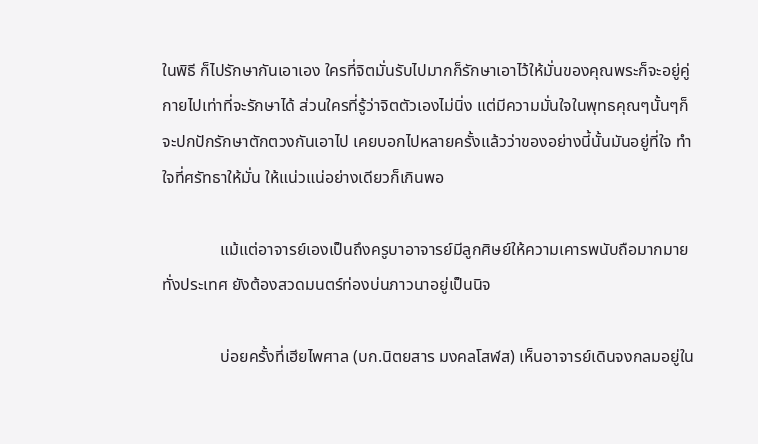ในพิธี ก็ไปรักษากันเอาเอง ใครที่จิตมั่นรับไปมากก็รักษาเอาไว้ให้มั่นของคุณพระก็จะอยู่คู่กายไปเท่าที่จะรักษาได้ ส่วนใครที่รู้ว่าจิตตัวเองไม่นิ่ง แต่มีความมั่นใจในพุทธคุณๆนั้นๆก็จะปกปักรักษาตักตวงกันเอาไป เคยบอกไปหลายครั้งแล้วว่าของอย่างนี้นั้นมันอยู่ที่ใจ ทำใจที่ศรัทธาให้มั่น ให้แน่วแน่อย่างเดียวก็เกินพอ

              แม้แต่อาจารย์เองเป็นถึงครูบาอาจารย์มีลูกศิษย์ให้ความเคารพนับถือมากมายทั่งประเทศ ยังต้องสวดมนตร์ท่องบ่นภาวนาอยู่เป็นนิจ

              บ่อยครั้งที่เฮียไพศาล (บก.นิตยสาร มงคลโสฬส) เห็นอาจารย์เดินจงกลมอยู่ใน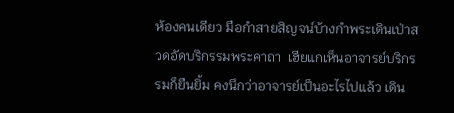ห้องคนเดียว มือกำสายสิญจน์บ้างกำพระเดินเป่าสวดอัดบริกรรมพระคาถา  เฮียแกเห็นอาจารย์บริกรรมก็ยืนยิ้ม คงนึกว่าอาจารย์เป็นอะไรไปแล้ว เดิน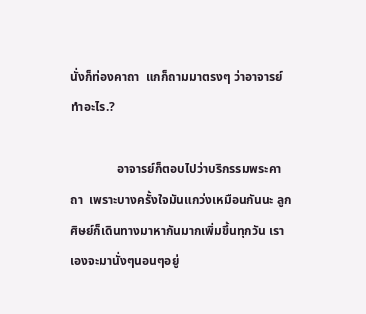นั่งก็ท่องคาถา  แกก็ถามมาตรงๆ ว่าอาจารย์ทำอะไร.?

               อาจารย์ก็ตอบไปว่าบริกรรมพระคาถา  เพราะบางครั้งใจมันแกว่งเหมือนกันนะ ลูกศิษย์ก็เดินทางมาหากันมากเพิ่มขึ้นทุกวัน เราเองจะมานั่งๆนอนๆอยู่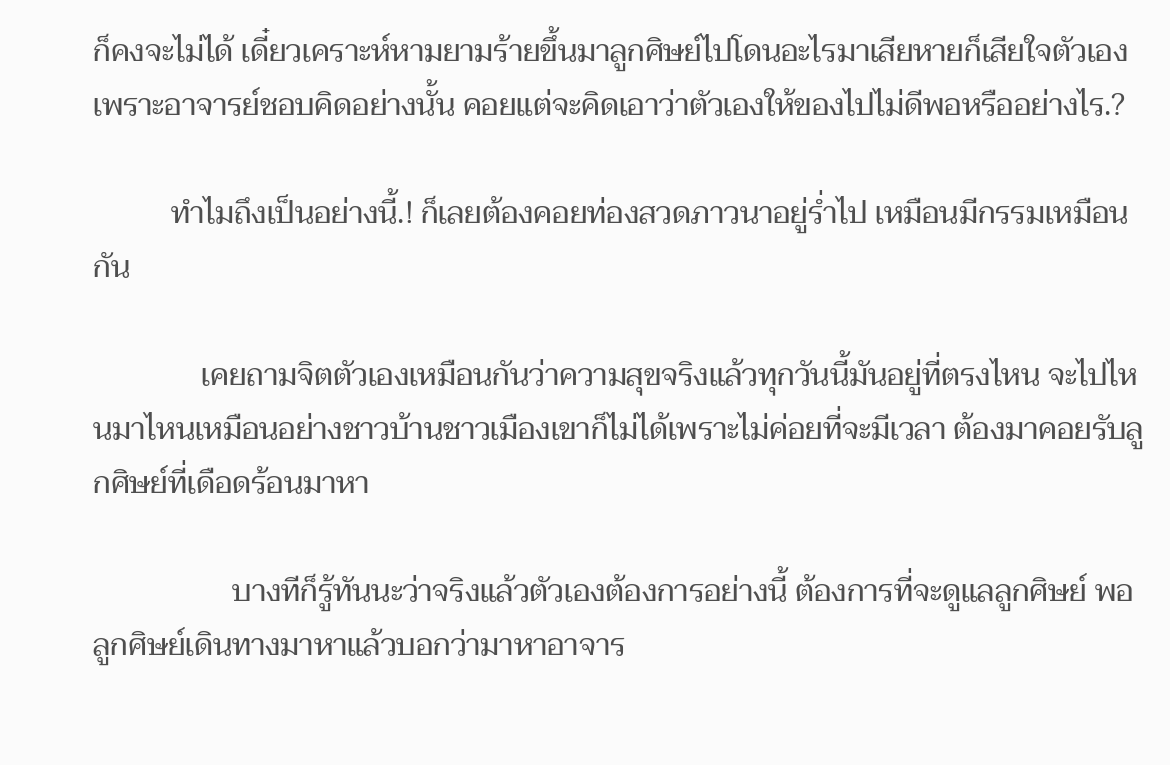ก็คงจะไม่ได้ เดี๋ยวเคราะห์หามยามร้ายขึ้นมาลูกศิษย์ไปโดนอะไรมาเสียหายก็เสียใจตัวเอง เพราะอาจารย์ชอบคิดอย่างนั้น คอยแต่จะคิดเอาว่าตัวเองให้ของไปไม่ดีพอหรืออย่างไร.?

          ทำไมถึงเป็นอย่างนี้.! ก็เลยต้องคอยท่องสวดภาวนาอยู่ร่ำไป เหมือนมีกรรมเหมือนกัน

              เคยถามจิตตัวเองเหมือนกันว่าความสุขจริงแล้วทุกวันนี้มันอยู่ที่ตรงไหน จะไปไหนมาไหนเหมือนอย่างชาวบ้านชาวเมืองเขาก็ไม่ได้เพราะไม่ค่อยที่จะมีเวลา ต้องมาคอยรับลูกศิษย์ที่เดือดร้อนมาหา

                  บางทีก็รู้ทันนะว่าจริงแล้วตัวเองต้องการอย่างนี้ ต้องการที่จะดูแลลูกศิษย์ พอลูกศิษย์เดินทางมาหาแล้วบอกว่ามาหาอาจาร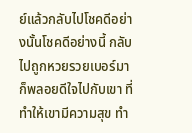ย์แล้วกลับไปโชคดีอย่างนั้นโชคดีอย่างนี้ กลับไปถูกหวยรวยเบอร์มา ก็พลอยดีใจไปกับเขา ที่ทำให้เขามีความสุข ทำ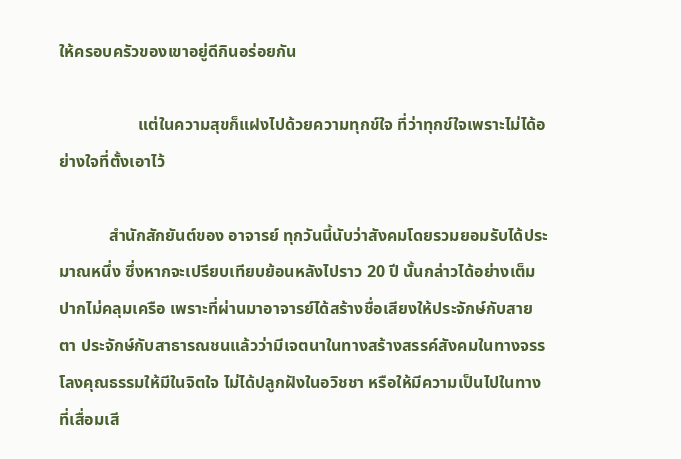ให้ครอบครัวของเขาอยู่ดีกินอร่อยกัน

                   แต่ในความสุขก็แฝงไปด้วยความทุกข์ใจ ที่ว่าทุกข์ใจเพราะไม่ได้อย่างใจที่ตั้งเอาไว้

            สำนักสักยันต์ของ อาจารย์ ทุกวันนี้นับว่าสังคมโดยรวมยอมรับได้ประมาณหนึ่ง ซึ่งหากจะเปรียบเทียบย้อนหลังไปราว 20 ปี นั้นกล่าวได้อย่างเต็มปากไม่คลุมเครือ เพราะที่ผ่านมาอาจารย์ได้สร้างชื่อเสียงให้ประจักษ์กับสายตา ประจักษ์กับสาธารณชนแล้วว่ามีเจตนาในทางสร้างสรรค์สังคมในทางจรรโลงคุณธรรมให้มีในจิตใจ ไม่ได้ปลูกฝังในอวิชชา หรือให้มีความเป็นไปในทางที่เสื่อมเสี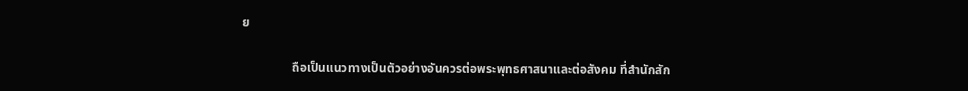ย

                ถือเป็นแนวทางเป็นตัวอย่างอันควรต่อพระพุทธศาสนาและต่อสังคม ที่สำนักสัก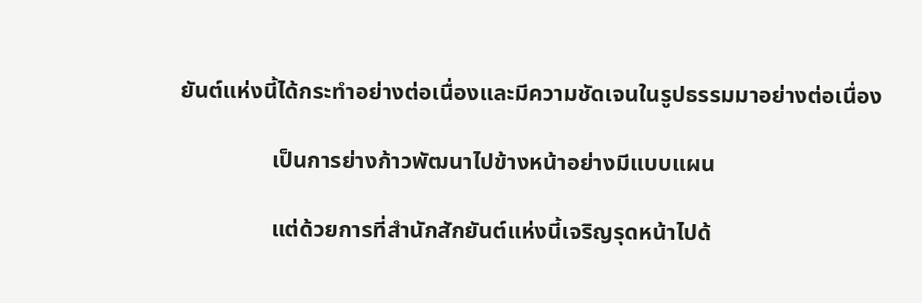ยันต์แห่งนี้ได้กระทำอย่างต่อเนื่องและมีความชัดเจนในรูปธรรมมาอย่างต่อเนื่อง

                เป็นการย่างก้าวพัฒนาไปข้างหน้าอย่างมีแบบแผน

                แต่ด้วยการที่สำนักสักยันต์แห่งนี้เจริญรุดหน้าไปด้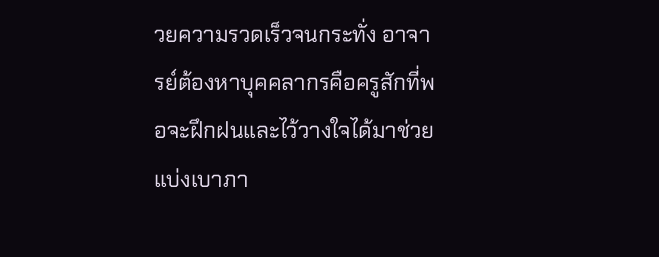วยความรวดเร็วจนกระทั่ง อาจารย์ต้องหาบุคคลากรคือครูสักที่พอจะฝึกฝนและไว้วางใจได้มาช่วยแบ่งเบาภา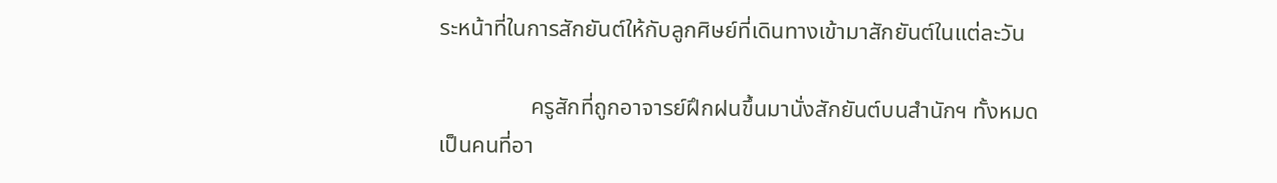ระหน้าที่ในการสักยันต์ให้กับลูกศิษย์ที่เดินทางเข้ามาสักยันต์ในแต่ละวัน

                ครูสักที่ถูกอาจารย์ฝึกฝนขึ้นมานั่งสักยันต์บนสำนักฯ ทั้งหมดเป็นคนที่อา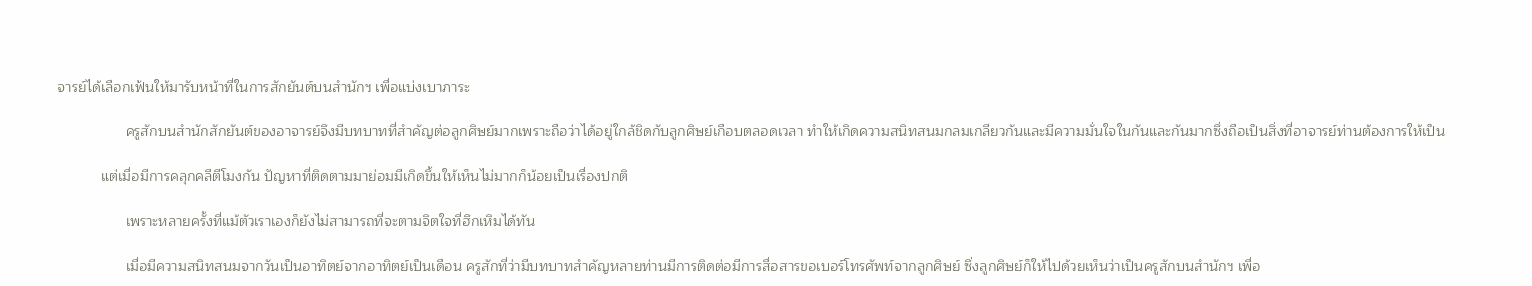จารย์ได้เลือกเฟ้นให้มารับหน้าที่ในการสักยันต์บนสำนักฯ เพื่อแบ่งเบาภาระ

                 ครูสักบนสำนักสักยันต์ของอาจารย์จึงมีบทบาทที่สำคัญต่อลูกศิษย์มากเพราะถือว่าได้อยู่ใกล้ชิดกับลูกศิษย์เกือบตลอดเวลา ทำให้เกิดความสนิทสนมกลมเกลียวกันและมีความมั่นใจในกันและกันมากซึ่งถือเป็นสิ่งที่อาจารย์ท่านต้องการให้เป็น

           แต่เมื่อมีการคลุกคลีตีโมงกัน ปัญหาที่ติดตามมาย่อมมีเกิดขึ้นให้เห็นไม่มากก็น้อยเป็นเรื่องปกติ

                 เพราะหลายครั้งที่แม้ตัวเราเองก็ยังไม่สามารถที่จะตามจิตใจที่ฮึกเหิมได้ทัน

                 เมื่อมีความสนิทสนมจากวันเป็นอาทิตย์จากอาทิตย์เป็นเดือน ครูสักที่ว่ามีบทบาทสำคัญหลายท่านมีการติดต่อมีการสื่อสารขอเบอร์โทรศัพท์จากลูกศิษย์ ซึ่งลูกศิษย์ก็ให้ไปด้วยเห็นว่าเป็นครูสักบนสำนักฯ เพื่อ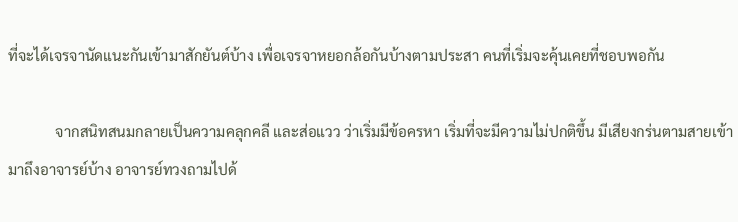ที่จะได้เจรจานัดแนะกันเข้ามาสักยันต์บ้าง เพื่อเจรจาหยอกล้อกันบ้างตามประสา คนที่เริ่มจะคุ้นเคยที่ชอบพอกัน

             จากสนิทสนมกลายเป็นความคลุกคลี และส่อแวว ว่าเริ่มมีข้อครหา เริ่มที่จะมีความไม่ปกติขึ้น มีเสียงกร่นตามสายเข้ามาถึงอาจารย์บ้าง อาจารย์ทวงถามไปด้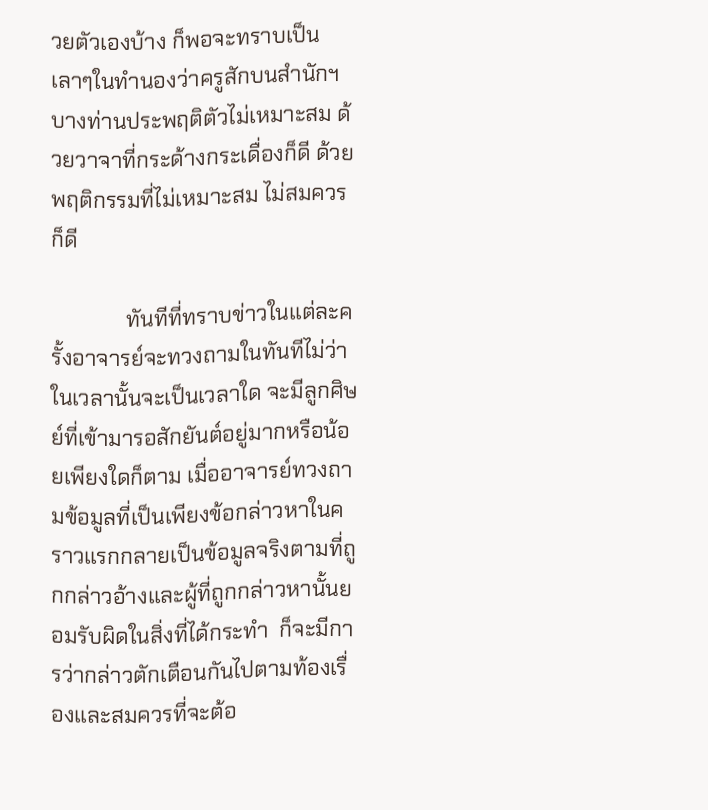วยตัวเองบ้าง ก็พอจะทราบเป็นเลาๆในทำนองว่าครูสักบนสำนักฯ บางท่านประพฤติตัวไม่เหมาะสม ด้วยวาจาที่กระด้างกระเดื่องก็ดี ด้วยพฤติกรรมที่ไม่เหมาะสม ไม่สมควรก็ดี

              ทันทีที่ทราบข่าวในแต่ละครั้งอาจารย์จะทวงถามในทันทีไม่ว่าในเวลานั้นจะเป็นเวลาใด จะมีลูกศิษย์ที่เข้ามารอสักยันต์อยู่มากหรือน้อยเพียงใดก็ตาม เมื่ออาจารย์ทวงถามข้อมูลที่เป็นเพียงข้อกล่าวหาในคราวแรกกลายเป็นข้อมูลจริงตามที่ถูกกล่าวอ้างและผู้ที่ถูกกล่าวหานั้นยอมรับผิดในสิ่งที่ได้กระทำ  ก็จะมีการว่ากล่าวตักเตือนกันไปตามท้องเรื่องและสมควรที่จะต้อ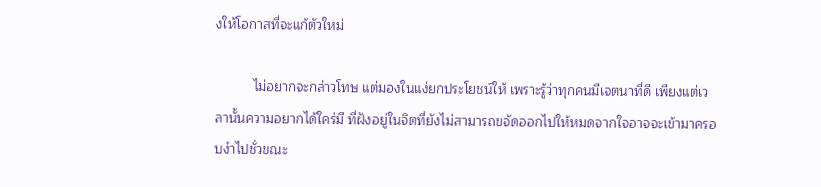งให้โอกาสที่จะแก้ตัวใหม่

          ไม่อยากจะกล่าวโทษ แต่มองในแง่ยกประโยชน์ให้ เพราะรู้ว่าทุกคนมีเจตนาที่ดี เพียงแต่เวลานั้นความอยากได้ใคร่มี ที่ฝังอยู่ในจิตที่ยังไม่สามารถขจัดออกไปให้หมดจากใจอาจจะเข้ามาครอบงำไปชั่วขณะ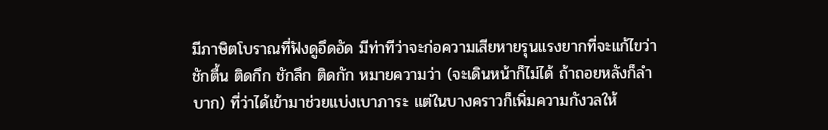มีภาษิตโบราณที่ฟังดูอึดอัด มีท่าทีว่าจะก่อความเสียหายรุนแรงยากที่จะแก้ไขว่าชักตื้น ติดกึก ชักลึก ติดกัก หมายความว่า (จะเดินหน้าก็ไม่ได้ ถ้าถอยหลังก็ลำบาก) ที่ว่าได้เข้ามาช่วยแบ่งเบาภาระ แต่ในบางคราวก็เพิ่มความกังวลให้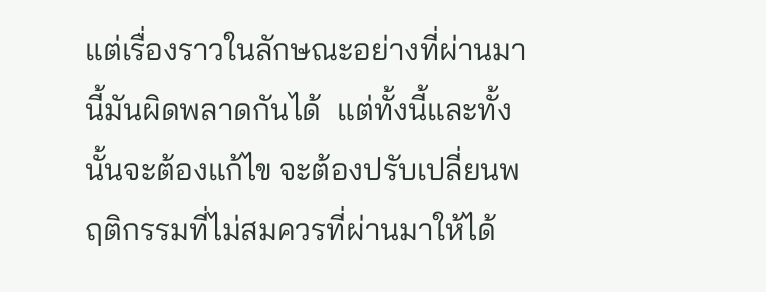แต่เรื่องราวในลักษณะอย่างที่ผ่านมานี้มันผิดพลาดกันได้  แต่ทั้งนี้และทั้งนั้นจะต้องแก้ไข จะต้องปรับเปลี่ยนพฤติกรรมที่ไม่สมควรที่ผ่านมาให้ได้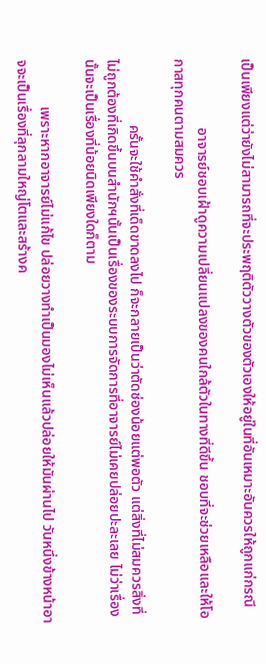เป็นเพียงแต่ว่ายังไม่สามารถที่จะประพฤติตัววางตัวของตัวเองให้อยู่ในที่อันเหมาะอันควรให้ถูกแก่กรณี

                   อาจารย์ชอบเฝ้าดูความเปลี่ยนแปลงของคนใกล้ตัวในทางที่ดีขึ้น ชอบที่จะช่วยเหลือและให้โอกาสทุกคนตามสมควร

                  ครั้นจะใช้คำสั่งที่เด็ดขาดลงไป ก็จะกลายเป็นว่าตัดช่องน้อยแต่พอตัว แต่สิ่งที่ไม่สมควรสิ่งที่ไม่ถูกต้องที่เกิดขึ้นบนสำนักฯนั้นเป็นเรื่องของระบบการจัดการที่อาจารย์ไม่เคยปล่อยปะละเลย ไม่ว่าเรื่องนั้นจะเป็นเรื่องที่น้อยนิดเพียงใดก็ตาม

             เพราะหากอาจารย์ไม่แก้ไข ปล่อยวางทำเป็นมองไม่เห็นแล้วปล่อยให้มันผ่านไป วันหนึ่งข้างหน้าอาจจะเป็นเรื่องที่ลุกลามใหญ่โตและสร้างค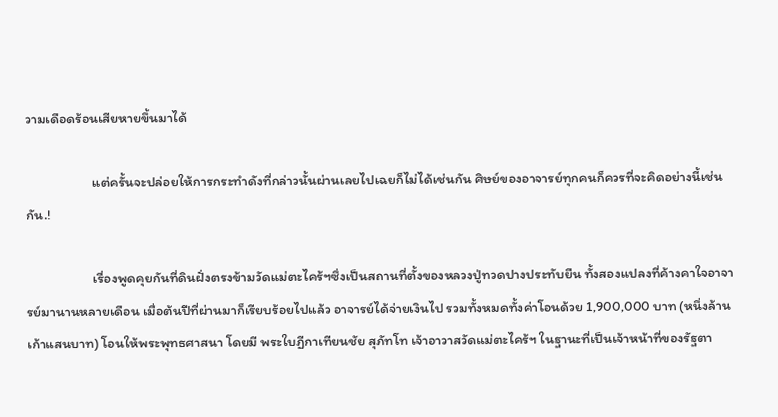วามเดือดร้อนเสียหายขึ้นมาได้

                     แต่ครั้นจะปล่อยให้การกระทำดังที่กล่าวนั้นผ่านเลยไปเฉยก็ไม่ได้เช่นกัน ศิษย์ของอาจารย์ทุกคนก็ควรที่จะคิดอย่างนี้เช่นกัน.!

                     เรื่องพูดคุยกันที่ดินฝั่งตรงข้ามวัดแม่ตะไคร้ฯซึ่งเป็นสถานที่ตั้งของหลวงปู่ทวดปางประทับยืน ทั้งสองแปลงที่ค้างคาใจอาจารย์มานานหลายเดือน เมื่อต้นปีที่ผ่านมาก็เรียบร้อยไปแล้ว อาจารย์ได้จ่ายเงินไป รวมทั้งหมดทั้งค่าโอนด้วย 1,900,000 บาท (หนึ่งล้านเก้าแสนบาท) โอนให้พระพุทธศาสนา โดยมี พระใบฏีกาเทียนชัย สุภัทโท เจ้าอาวาสวัดแม่ตะไคร้ฯ ในฐานะที่เป็นเจ้าหน้าที่ของรัฐตา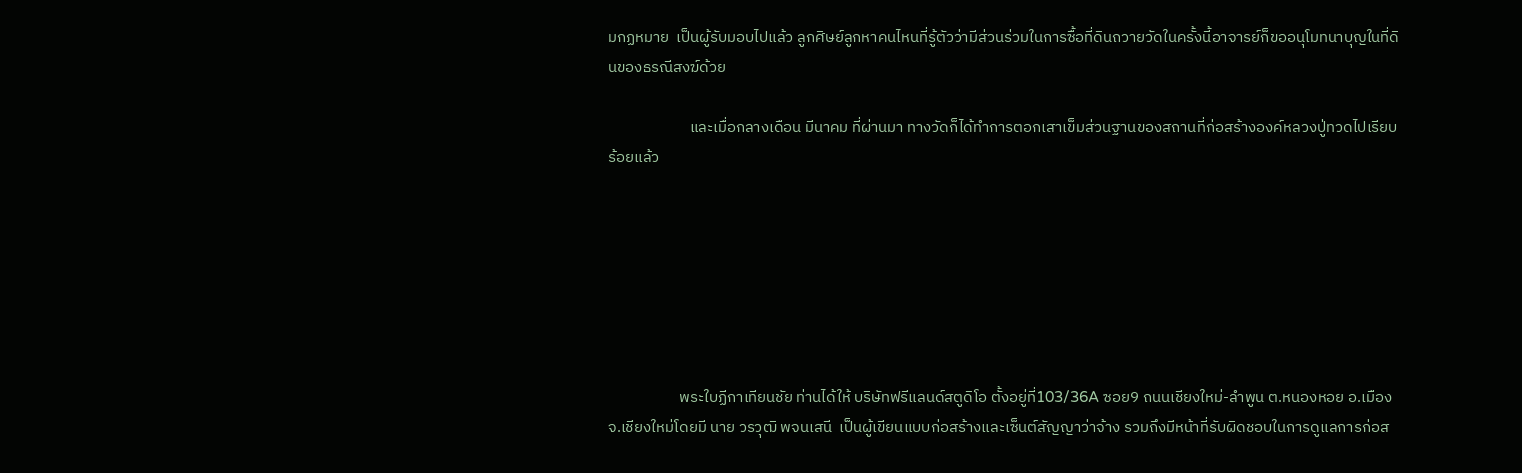มกฏหมาย  เป็นผู้รับมอบไปแล้ว ลูกศิษย์ลูกหาคนไหนที่รู้ตัวว่ามีส่วนร่วมในการซื้อที่ดินถวายวัดในครั้งนี้อาจารย์ก็ขออนุโมทนาบุญในที่ดินของธรณีสงฆ์ด้วย

                       และเมื่อกลางเดือน มีนาคม ที่ผ่านมา ทางวัดก็ได้ทำการตอกเสาเข็มส่วนฐานของสถานที่ก่อสร้างองค์หลวงปู่ทวดไปเรียบร้อยแล้ว







                    พระใบฏีกาเทียนชัย ท่านได้ให้ บริษัทฟรีแลนด์สตูดิโอ ตั้งอยู่ที่103/36A ซอย9 ถนนเชียงใหม่-ลำพูน ต.หนองหอย อ.เมือง จ.เชียงใหม่โดยมี นาย วรวุฒิ พจนเสนี  เป็นผู้เขียนแบบก่อสร้างและเซ็นต์สัญญาว่าจ้าง รวมถึงมีหน้าที่รับผิดชอบในการดูแลการก่อส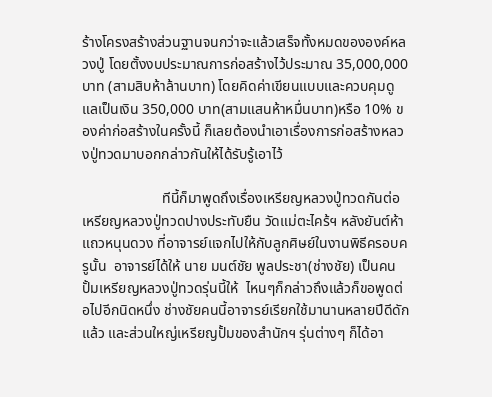ร้างโครงสร้างส่วนฐานจนกว่าจะแล้วเสร็จทั้งหมดขององค์หลวงปู่ โดยตั้งงบประมาณการก่อสร้างไว้ประมาณ 35,000,000 บาท (สามสิบห้าล้านบาท) โดยคิดค่าเขียนแบบและควบคุมดูแลเป็นเงิน 350,000 บาท(สามแสนห้าหมื่นบาท)หรือ 10% ของค่าก่อสร้างในครั้งนี้ ก็เลยต้องนำเอาเรื่องการก่อสร้างหลวงปู่ทวดมาบอกกล่าวกันให้ได้รับรู้เอาไว้

                      ทีนี้ก็มาพูดถึงเรื่องเหรียญหลวงปู่ทวดกันต่อ เหรียญหลวงปู่ทวดปางประทับยืน วัดแม่ตะไคร้ฯ หลังยันต์ห้าแถวหนุนดวง ที่อาจารย์แจกไปให้กับลูกศิษย์ในงานพิธีครอบครูนั้น  อาจารย์ได้ให้ นาย มนต์ชัย พูลประชา(ช่างชัย) เป็นคนปั้มเหรียญหลวงปู่ทวดรุ่นนี้ให้  ไหนๆก็กล่าวถึงแล้วก็ขอพูดต่อไปอีกนิดหนึ่ง ช่างชัยคนนี้อาจารย์เรียกใช้มานานหลายปีดีดักแล้ว และส่วนใหญ่เหรียญปั้มของสำนักฯ รุ่นต่างๆ ก็ได้อา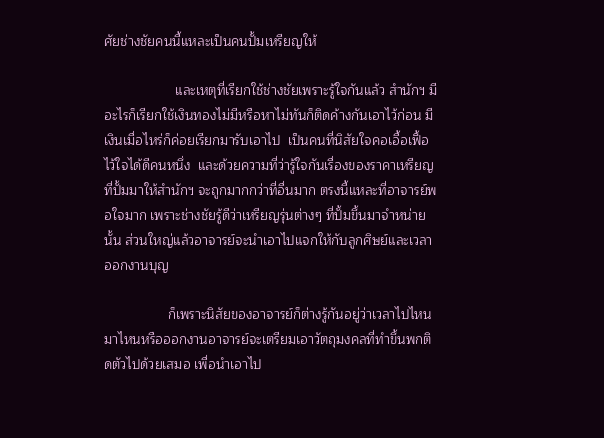ศัยช่างชัยคนนี้แหละเป็นคนปั้มเหรียญให้

                   และเหตุที่เรียกใช้ช่างชัยเพราะรู้ใจกันแล้ว สำนักฯ มีอะไรก็เรียกใช้เงินทองไม่มีหรือหาไม่ทันก็ติดค้างกันเอาไว้ก่อน มีเงินเมื่อไหร่ก็ค่อยเรียกมารับเอาไป  เป็นคนที่นิสัยใจคอเอื้อเฟื้อ ไว้ใจได้ดีคนหนึ่ง  และด้วยความที่ว่ารู้ใจกันเรื่องของราคาเหรียญที่ปั้มมาให้สำนักฯ จะถูกมากกว่าที่อื่นมาก ตรงนี้แหละที่อาจารย์พอใจมาก เพราะช่างชัยรู้ดีว่าเหรียญรุ่นต่างๆ ที่ปั้มขึ้นมาจำหน่ายนั้น ส่วนใหญ่แล้วอาจารย์จะนำเอาไปแจกให้กับลูกศิษย์และเวลาออกงานบุญ

                 ก็เพราะนิสัยของอาจารย์ก็ต่างรู้กันอยู่ว่าเวลาไปไหนมาไหนหรือออกงานอาจารย์จะเตรียมเอาวัตถุมงคลที่ทำขึ้นพกติดตัวไปด้วยเสมอ เพื่อนำเอาไป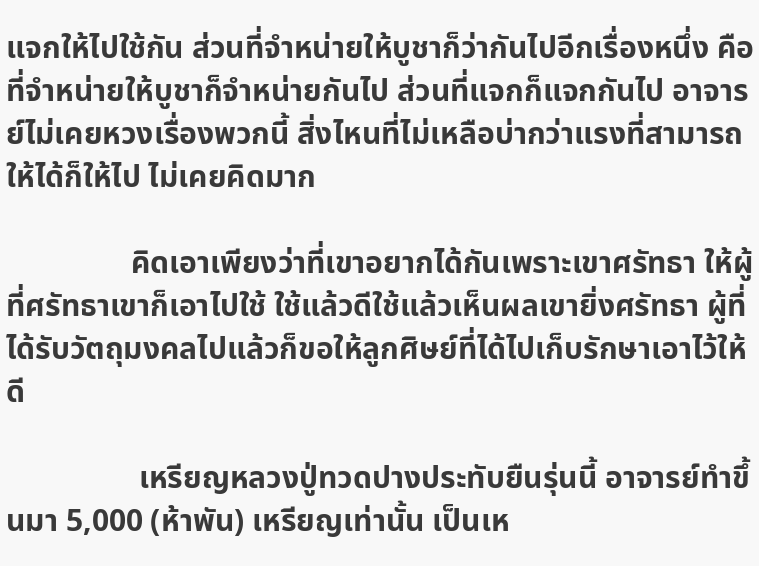แจกให้ไปใช้กัน ส่วนที่จำหน่ายให้บูชาก็ว่ากันไปอีกเรื่องหนึ่ง คือที่จำหน่ายให้บูชาก็จำหน่ายกันไป ส่วนที่แจกก็แจกกันไป อาจารย์ไม่เคยหวงเรื่องพวกนี้ สิ่งไหนที่ไม่เหลือบ่ากว่าแรงที่สามารถให้ได้ก็ให้ไป ไม่เคยคิดมาก

                คิดเอาเพียงว่าที่เขาอยากได้กันเพราะเขาศรัทธา ให้ผู้ที่ศรัทธาเขาก็เอาไปใช้ ใช้แล้วดีใช้แล้วเห็นผลเขายิ่งศรัทธา ผู้ที่ได้รับวัตถุมงคลไปแล้วก็ขอให้ลูกศิษย์ที่ได้ไปเก็บรักษาเอาไว้ให้ดี

                 เหรียญหลวงปู่ทวดปางประทับยืนรุ่นนี้ อาจารย์ทำขึ้นมา 5,000 (ห้าพัน) เหรียญเท่านั้น เป็นเห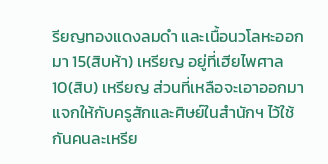รียญทองแดงลมดำ และเนื้อนวโลหะออกมา 15(สิบห้า) เหรียญ อยู่ที่เฮียไพศาล 10(สิบ) เหรียญ ส่วนที่เหลือจะเอาออกมาแจกให้กับครูสักและศิษย์ในสำนักฯ ไว้ใช้กันคนละเหรีย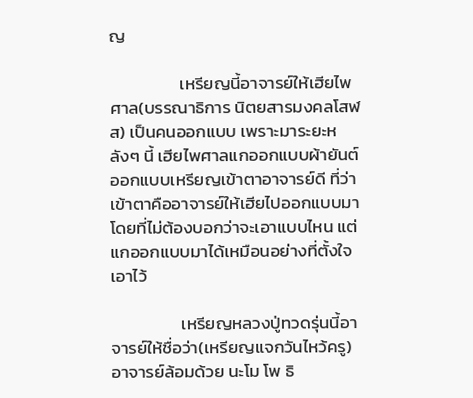ญ

                  เหรียญนี้อาจารย์ให้เฮียไพศาล(บรรณาธิการ นิตยสารมงคลโสฬส) เป็นคนออกแบบ เพราะมาระยะหลังๆ นี้ เฮียไพศาลแกออกแบบผ้ายันต์ออกแบบเหรียญเข้าตาอาจารย์ดี ที่ว่าเข้าตาคืออาจารย์ให้เฮียไปออกแบบมาโดยที่ไม่ต้องบอกว่าจะเอาแบบไหน แต่แกออกแบบมาได้เหมือนอย่างที่ตั้งใจเอาไว้

                  เหรียญหลวงปู่ทวดรุ่นนี้อาจารย์ให้ชื่อว่า(เหรียญแจกวันไหว้ครู) อาจารย์ล้อมด้วย นะโม โพ ธิ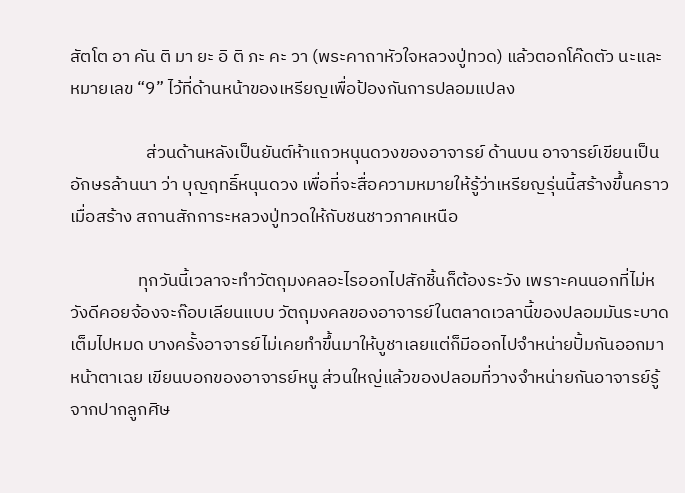สัตโต อา คัน ติ มา ยะ อิ ติ ภะ คะ วา (พระคาถาหัวใจหลวงปู่ทวด) แล้วตอกโค๊ดตัว นะและหมายเลข “9” ไว้ที่ด้านหน้าของเหรียญเพื่อป้องกันการปลอมแปลง

                   ส่วนด้านหลังเป็นยันต์ห้าแถวหนุนดวงของอาจารย์ ด้านบน อาจารย์เขียนเป็นอักษรล้านนา ว่า บุญฤทธิ์หนุนดวง เพื่อที่จะสื่อความหมายให้รู้ว่าเหรียญรุ่นนี้สร้างขึ้นคราวเมื่อสร้าง สถานสักการะหลวงปู่ทวดให้กับชนชาวภาคเหนือ

                 ทุกวันนี้เวลาจะทำวัตถุมงคลอะไรออกไปสักชิ้นก็ต้องระวัง เพราะคนนอกที่ไม่หวังดีคอยจ้องจะก๊อบเลียนแบบ วัตถุมงคลของอาจารย์ในตลาดเวลานี้ของปลอมมันระบาดเต็มไปหมด บางครั้งอาจารย์ไม่เคยทำขึ้นมาให้บูชาเลยแต่ก็มีออกไปจำหน่ายปั้มกันออกมาหน้าตาเฉย เขียนบอกของอาจารย์หนู ส่วนใหญ่แล้วของปลอมที่วางจำหน่ายกันอาจารย์รู้จากปากลูกศิษ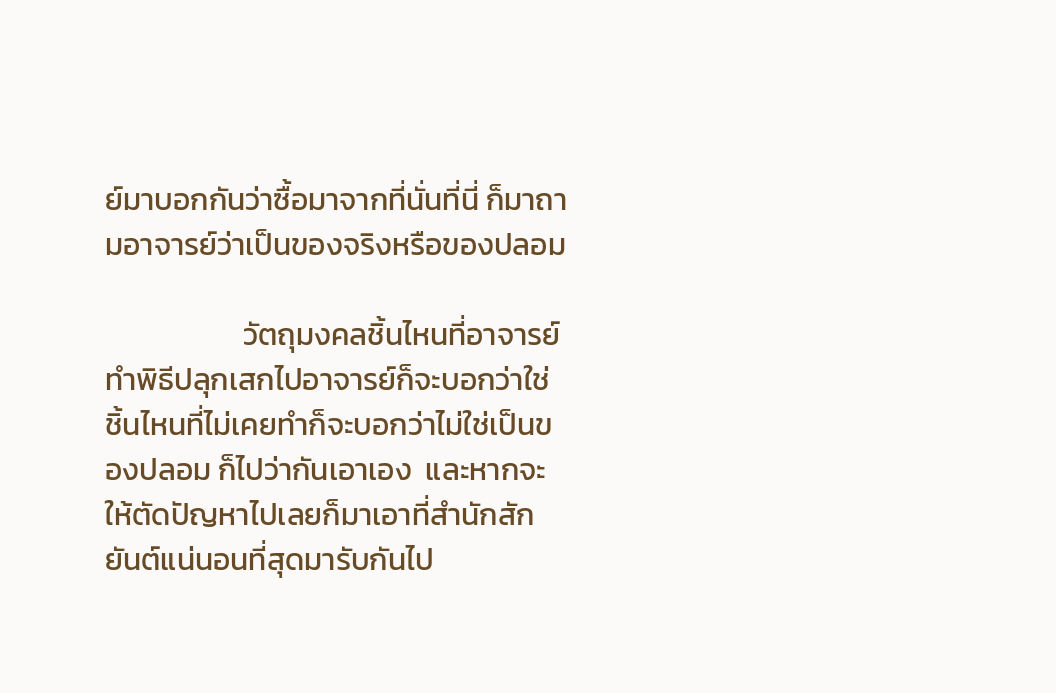ย์มาบอกกันว่าซื้อมาจากที่นั่นที่นี่ ก็มาถามอาจารย์ว่าเป็นของจริงหรือของปลอม

                    วัตถุมงคลชิ้นไหนที่อาจารย์ทำพิธีปลุกเสกไปอาจารย์ก็จะบอกว่าใช่ ชิ้นไหนที่ไม่เคยทำก็จะบอกว่าไม่ใช่เป็นของปลอม ก็ไปว่ากันเอาเอง  และหากจะให้ตัดปัญหาไปเลยก็มาเอาที่สำนักสักยันต์แน่นอนที่สุดมารับกันไป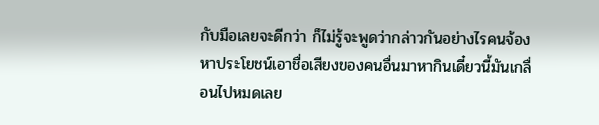กับมือเลยจะดีกว่า ก็ไม่รู้จะพูดว่ากล่าวกันอย่างไรคนจ้องหาประโยชน์เอาชื่อเสียงของคนอื่นมาหากินเดี๋ยวนี้มันเกลื่อนไปหมดเลย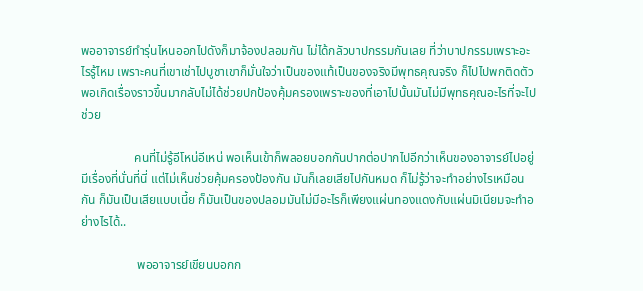พออาจารย์ทำรุ่นไหนออกไปดังก็มาจ้องปลอมกัน ไม่ได้กลัวบาปกรรมกันเลย ที่ว่าบาปกรรมเพราะอะไรรู้ไหม เพราะคนที่เขาเช่าไปบูชาเขาก็มั่นใจว่าเป็นของแท้เป็นของจริงมีพุทธคุณจริง ก็ไปไปพกติดตัวพอเกิดเรื่องราวขึ้นมากลับไม่ได้ช่วยปกป้องคุ้มครองเพราะของที่เอาไปนั้นมันไม่มีพุทธคุณอะไรที่จะไปช่วย

                 คนที่ไม่รู้อีโหน่อีเหน่ พอเห็นเข้าก็พลอยบอกกันปากต่อปากไปอีกว่าเห็นของอาจารย์ไปอยู่มีเรื่องที่นั่นที่นี่ แต่ไม่เห็นช่วยคุ้มครองป้องกัน มันก็เลยเสียไปกันหมด ก็ไม่รู้ว่าจะทำอย่างไรเหมือนกัน ก็มันเป็นเสียแบบเนี้ย ก็มันเป็นของปลอมมันไม่มีอะไรก็เพียงแผ่นทองแดงกับแผ่นมิเนียมจะทำอย่างไรได้..

                  พออาจารย์เขียนบอกก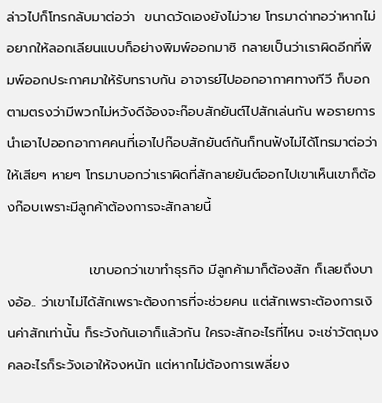ล่าวไปก็โทรกลับมาต่อว่า  ขนาดวัดเองยังไม่วาย โทรมาด่าทอว่าหากไม่อยากให้ลอกเลียนแบบก็อย่างพิมพ์ออกมาซิ กลายเป็นว่าเราผิดอีกที่พิมพ์ออกประกาศมาให้รับทราบกัน อาจารย์ไปออกอากาศทางทีวี ก็บอกตามตรงว่ามีพวกไม่หวังดีจ้องจะก๊อบสักยันต์ไปสักเล่นกัน พอรายการนำเอาไปออกอากาศคนที่เอาไปก๊อบสักยันต์กันก็ทนฟังไม่ได้โทรมาต่อว่าให้เสียๆ หายๆ โทรมาบอกว่าเราผิดที่สักลายยันต์ออกไปเขาเห็นเขาก็ต้องก๊อบเพราะมีลูกค้าต้องการจะสักลายนี้

                 เขาบอกว่าเขาทำธุรกิจ มีลูกค้ามาก็ต้องสัก ก็เลยถึงบางอ้อ.. ว่าเขาไม่ได้สักเพราะต้องการที่จะช่วยคน แต่สักเพราะต้องการเงินค่าสักเท่านั้น ก็ระวังกันเอาก็แล้วกัน ใครจะสักอะไรที่ไหน จะเช่าวัตถุมงคลอะไรก็ระวังเอาให้จงหนัก แต่หากไม่ต้องการเพลี่ยง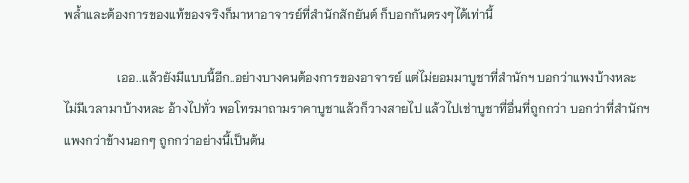พล้ำและต้องการของแท้ของจริงก็มาหาอาจารย์ที่สำนักสักยันต์ ก็บอกกันตรงๆได้เท่านี้

                 เออ..แล้วยังมีแบบนี้อีก..อย่างบางคนต้องการของอาจารย์ แต่ไม่ยอมมาบูชาที่สำนักฯ บอกว่าแพงบ้างหละ ไม่มีเวลามาบ้างหละ อ้างไปทั่ว พอโทรมาถามราคาบูชาแล้วก็วางสายไป แล้วไปเช่าบูชาที่อื่นที่ถูกกว่า บอกว่าที่สำนักฯ แพงกว่าข้างนอกๆ ถูกกว่าอย่างนี้เป็นต้น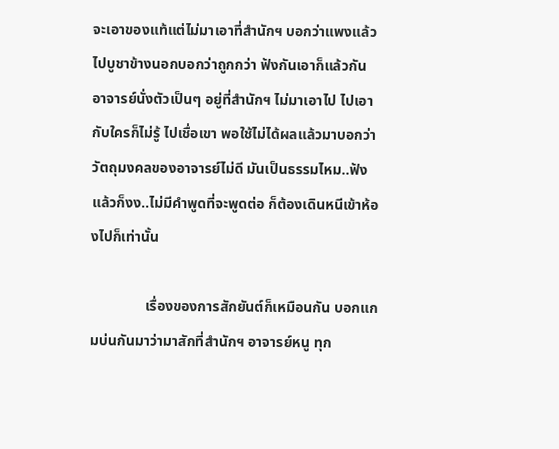จะเอาของแท้แต่ไม่มาเอาที่สำนักฯ บอกว่าแพงแล้วไปบูชาข้างนอกบอกว่าถูกกว่า ฟังกันเอาก็แล้วกัน อาจารย์นั่งตัวเป็นๆ อยู่ที่สำนักฯ ไม่มาเอาไป ไปเอากับใครก็ไม่รู้ ไปเชื่อเขา พอใช้ไม่ได้ผลแล้วมาบอกว่าวัตถุมงคลของอาจารย์ไม่ดี มันเป็นธรรมไหม..ฟังแล้วก็งง..ไม่มีคำพูดที่จะพูดต่อ ก็ต้องเดินหนีเข้าห้องไปก็เท่านั้น

               เรื่องของการสักยันต์ก็เหมือนกัน บอกแกมบ่นกันมาว่ามาสักที่สำนักฯ อาจารย์หนู ทุก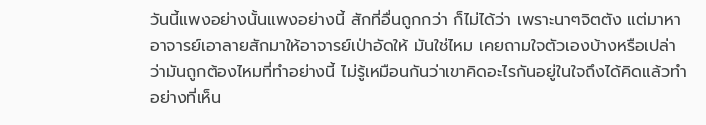วันนี้แพงอย่างนั้นแพงอย่างนี้ สักที่อื่นถูกกว่า ก็ไม่ได้ว่า เพราะนาๆจิตตัง แต่มาหาอาจารย์เอาลายสักมาให้อาจารย์เป่าอัดให้ มันใช่ไหม เคยถามใจตัวเองบ้างหรือเปล่าว่ามันถูกต้องไหมที่ทำอย่างนี้ ไม่รู้เหมือนกันว่าเขาคิดอะไรกันอยู่ในใจถึงได้คิดแล้วทำอย่างที่เห็น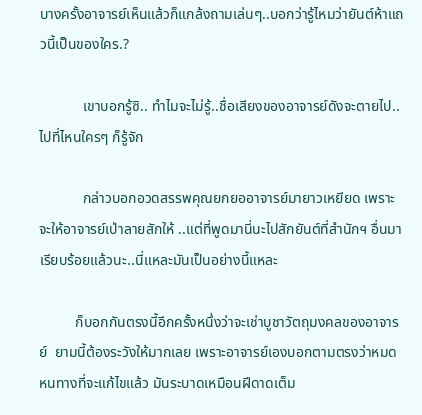บางครั้งอาจารย์เห็นแล้วก็แกล้งถามเล่นๆ..บอกว่ารู้ไหมว่ายันต์ห้าแถวนี้เป็นของใคร.?

            เขาบอกรู้ซิ.. ทำไมจะไม่รู้..ชื่อเสียงของอาจารย์ดังจะตายไป..ไปที่ไหนใครๆ ก็รู้จัก

            กล่าวบอกอวดสรรพคุณยกยออาจารย์มายาวเหยียด เพราะจะให้อาจารย์เป่าลายสักให้ ..แต่ที่พูดมานี่นะไปสักยันต์ที่สำนักฯ อื่นมาเรียบร้อยแล้วนะ..นี่แหละมันเป็นอย่างนี้แหละ

          ก็บอกกันตรงนี้อีกครั้งหนึ่งว่าจะเช่าบูชาวัตถุมงคลของอาจารย์  ยามนี้ต้องระวังให้มากเลย เพราะอาจารย์เองบอกตามตรงว่าหมดหนทางที่จะแก้ไขแล้ว มันระบาดเหมือนฝีดาดเต็ม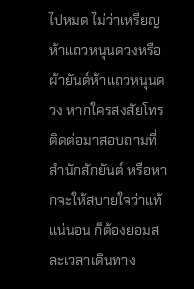ไปหมด ไม่ว่าเหรียญห้าแถวหนุนดวงหรือผ้ายันต์ห้าแถวหนุนดวง หากใครสงสัยโทรติดต่อมาสอบถามที่สำนักสักยันต์ หรือหากจะให้สบายใจว่าแท้แน่นอน ก็ต้องยอมสละเวลาเดินทาง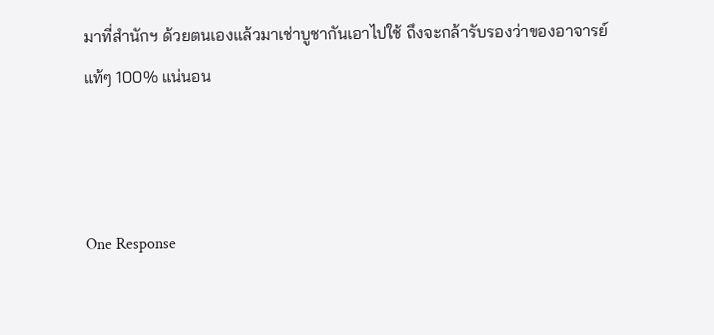มาที่สำนักฯ ด้วยตนเองแล้วมาเช่าบูชากันเอาไปใช้ ถึงจะกล้ารับรองว่าของอาจารย์แท้ๆ 100% แน่นอน



One Response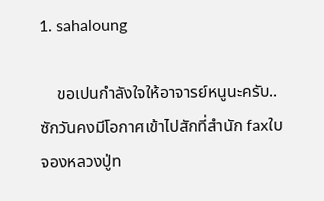1. sahaloung

    ขอเปนกำลังใจให้อาจารย์หนูนะครับ..ซักวันคงมีโอกาศเข้าไปสักที่สำนัก faxใบจองหลวงปู่ท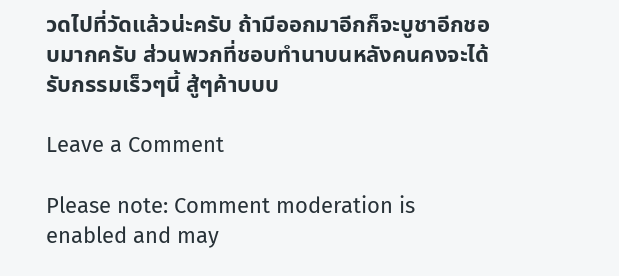วดไปที่วัดแล้วน่ะครับ ถ้ามีออกมาอีกก็จะบูชาอีกชอบมากครับ ส่วนพวกที่ชอบทำนาบนหลังคนคงจะได้รับกรรมเร็วๆนี้ สู้ๆค้าบบบ

Leave a Comment

Please note: Comment moderation is enabled and may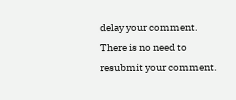delay your comment. There is no need to resubmit your comment.